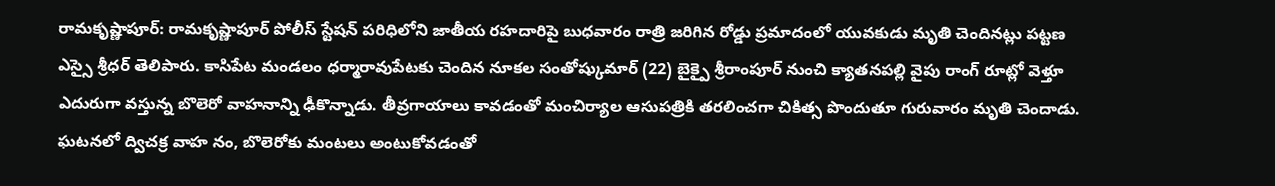రామకృష్ణాపూర్: రామకృష్ణాపూర్ పోలీస్ స్టేషన్ పరిధిలోని జాతీయ రహదారిపై బుధవారం రాత్రి జరిగిన రోడ్డు ప్రమాదంలో యువకుడు మృతి చెందినట్లు పట్టణ ఎస్సై శ్రీధర్ తెలిపారు. కాసిపేట మండలం ధర్మారావుపేటకు చెందిన నూకల సంతోష్కుమార్ (22) బైక్పై శ్రీరాంపూర్ నుంచి క్యాతనపల్లి వైపు రాంగ్ రూట్లో వెళ్తూ ఎదురుగా వస్తున్న బొలెరో వాహనాన్ని ఢీకొన్నాడు. తీవ్రగాయాలు కావడంతో మంచిర్యాల ఆసుపత్రికి తరలించగా చికిత్స పొందుతూ గురువారం మృతి చెందాడు. ఘటనలో ద్విచక్ర వాహ నం, బొలెరోకు మంటలు అంటుకోవడంతో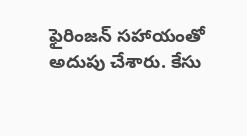ఫైరింజన్ సహాయంతో అదుపు చేశారు. కేసు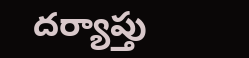దర్యాప్తు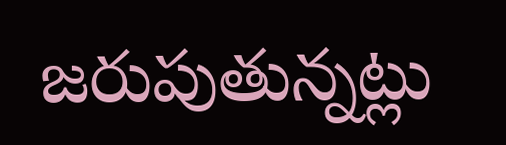జరుపుతున్నట్లు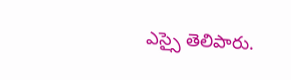ఎస్సై తెలిపారు.